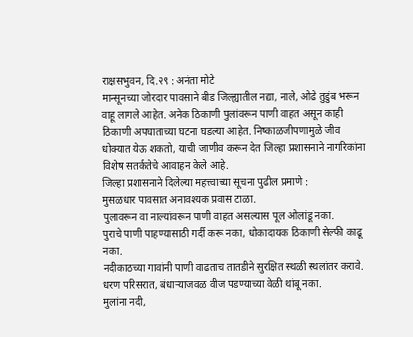राक्षसभुवन, दि.२९ : अनंता मोटे
मान्सूनच्या जोरदार पावसाने बीड जिल्ह्यातील नद्या, नाले, ओढे तुडुंब भरून वाहू लागले आहेत. अनेक ठिकाणी पुलांवरून पाणी वाहत असून काही ठिकाणी अपघाताच्या घटना घडल्या आहेत. निष्काळजीपणामुळे जीव धोक्यात येऊ शकतो, याची जाणीव करून देत जिल्हा प्रशासनाने नागरिकांना विशेष सतर्कतेचे आवाहन केले आहे.
जिल्हा प्रशासनाने दिलेल्या महत्त्वाच्या सूचना पुढील प्रमाणे :
मुसळधार पावसात अनावश्यक प्रवास टाळा.
पुलावरून वा नाल्यांवरून पाणी वाहत असल्यास पूल ओलांडू नका.
पुराचे पाणी पाहण्यासाठी गर्दी करू नका, धोकादायक ठिकाणी सेल्फी काढू नका.
नदीकाठच्या गावांनी पाणी वाढताच तातडीने सुरक्षित स्थळी स्थलांतर करावे.
धरण परिसरात, बंधाऱ्याजवळ वीज पडण्याच्या वेळी थांबू नका.
मुलांना नदी,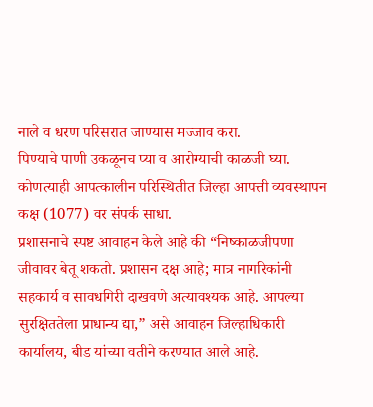नाले व धरण परिसरात जाण्यास मज्जाव करा.
पिण्याचे पाणी उकळूनच प्या व आरोग्याची काळजी घ्या.
कोणत्याही आपत्कालीन परिस्थितीत जिल्हा आपत्ती व्यवस्थापन कक्ष (1077) वर संपर्क साधा.
प्रशासनाचे स्पष्ट आवाहन केले आहे की “निष्काळजीपणा जीवावर बेतू शकतो. प्रशासन दक्ष आहे; मात्र नागरिकांनी सहकार्य व सावधगिरी दाखवणे अत्यावश्यक आहे. आपल्या सुरक्षिततेला प्राधान्य द्या,” असे आवाहन जिल्हाधिकारी कार्यालय, बीड यांच्या वतीने करण्यात आले आहे.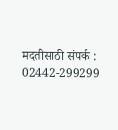मदतीसाठी संपर्क : 02442-299299